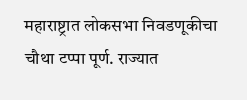महाराष्ट्रात लोकसभा निवडणूकीचा चौथा टप्पा पूर्ण. राज्यात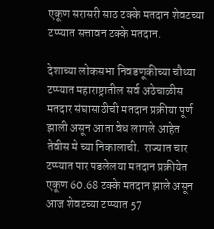एकूण सरासरी साठ टक्के मतदान शेवटच्या टप्प्यात सत्तावन टक्के मतदान.

देशाच्या लोकसभा निवडणूकीच्या चौथ्या टप्प्यात महाराष्ट्रातील सर्व अठेचाळीस मतदार संघासाठीची मतदान प्रक्रीया पूर्ण झाली असून आता वेध लागले आहेत तेवीस मे च्या निकालाची.  राज्यात चार टप्प्यात पार पडलेलया मतदान प्रक्रीयेत एकूण 60.68 टक्के मतदान झाले असून आज शेवटच्या टप्प्यात 57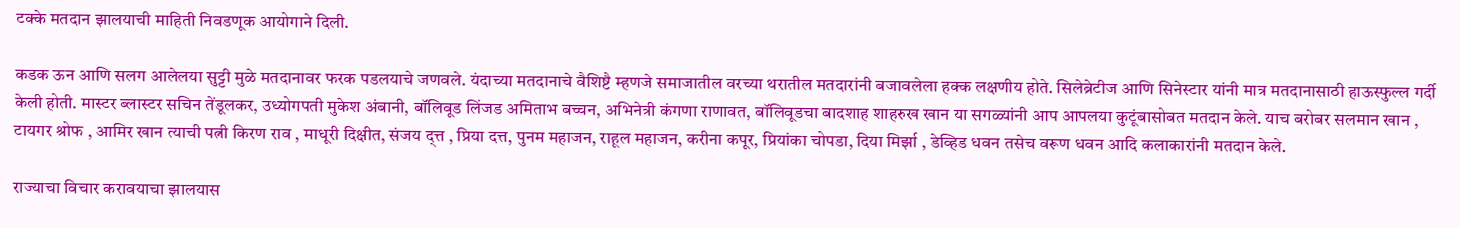टक्के मतदान झालयाची माहिती निवडणूक आयोगाने दिली.

कडक ऊन आणि सलग आलेलया सुट्टी मुळे मतदानावर फरक पडलयाचे जणवले. यंदाच्या मतदानाचे वैशिष्टै म्हणजे समाजातील वरच्या थरातील मतदारांनी बजावलेला हक्क लक्षणीय होते. सिलेब्रेटीज आणि सिनेस्टार यांनी मात्र मतदानासाठी हाऊस्फुल्ल गर्दी केली होती. मास्टर ब्लास्टर सचिन तेंडूलकर, उध्योगपती मुकेश अंबानी, बॉलिवूड लिंजड अमिताभ बच्चन, अभिनेत्री कंगणा राणावत, बॉलिवूडचा बादशाह शाहरुख खान या सगळ्यांनी आप आपलया कुटूंबासोबत मतदान केले. याच बरोबर सलमान खान , टायगर श्रोफ , आमिर खान त्याची पत्नी किरण राव , माधूरी दिक्षीत, संजय द्त्त , प्रिया दत्त, पुनम महाजन, राहूल महाजन, करीना कपूर, प्रियांका चोपडा, दिया मिर्झा , डेव्हिड धवन तसेच वरूण धवन आदि कलाकारांनी मतदान केले.

राज्याचा विचार करावयाचा झालयास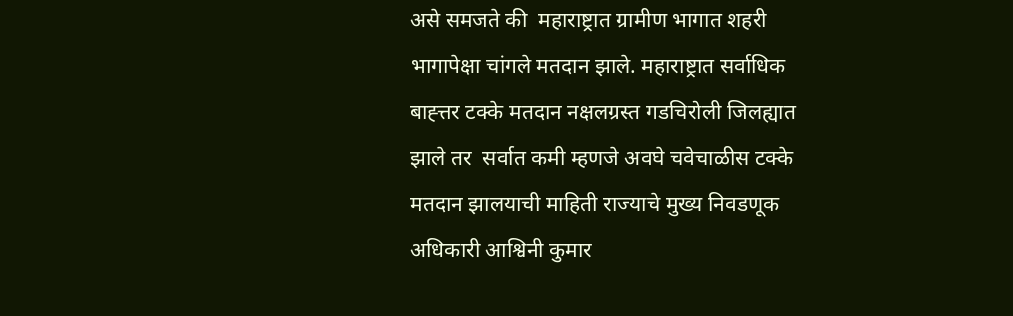असे समजते की  महाराष्ट्रात ग्रामीण भागात शहरी भागापेक्षा चांगले मतदान झाले. महाराष्ट्रात सर्वाधिक बाह्त्तर टक्के मतदान नक्षलग्रस्त गडचिरोली जिलह्यात झाले तर  सर्वात कमी म्हणजे अवघे चवेचाळीस टक्के मतदान झालयाची माहिती राज्याचे मुख्य निवडणूक अधिकारी आश्विनी कुमार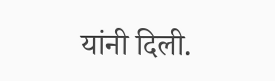यांनी दिली.